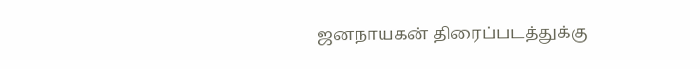ஜனநாயகன் திரைப்படத்துக்கு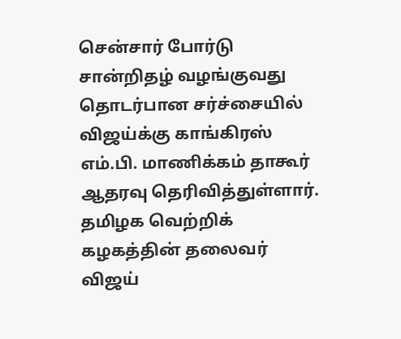சென்சார் போர்டு சான்றிதழ் வழங்குவது தொடர்பான சர்ச்சையில் விஜய்க்கு காங்கிரஸ் எம்.பி. மாணிக்கம் தாகூர் ஆதரவு தெரிவித்துள்ளார்.
தமிழக வெற்றிக் கழகத்தின் தலைவர் விஜய்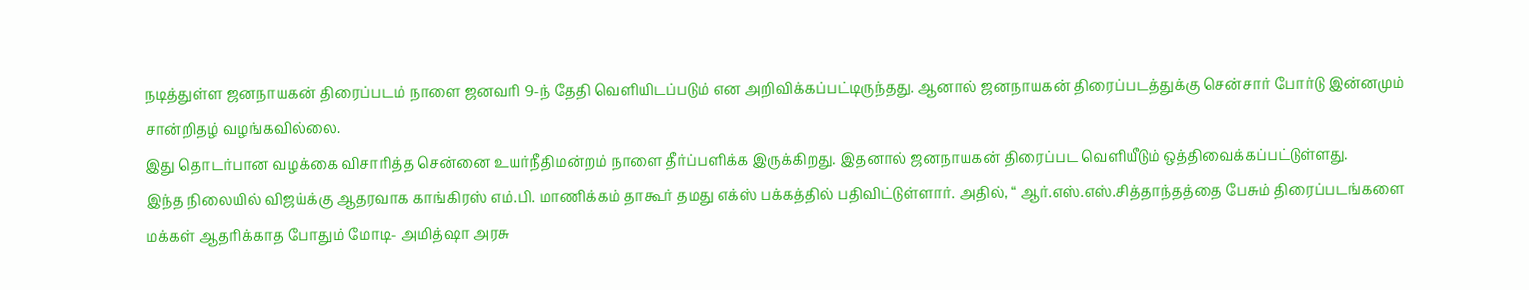நடித்துள்ள ஜனநாயகன் திரைப்படம் நாளை ஜனவரி 9-ந் தேதி வெளியிடப்படும் என அறிவிக்கப்பட்டிருந்தது. ஆனால் ஜனநாயகன் திரைப்படத்துக்கு சென்சார் போர்டு இன்னமும் சான்றிதழ் வழங்கவில்லை.
இது தொடர்பான வழக்கை விசாரித்த சென்னை உயர்நீதிமன்றம் நாளை தீர்ப்பளிக்க இருக்கிறது. இதனால் ஜனநாயகன் திரைப்பட வெளியீடும் ஒத்திவைக்கப்பட்டுள்ளது.
இந்த நிலையில் விஜய்க்கு ஆதரவாக காங்கிரஸ் எம்.பி. மாணிக்கம் தாகூர் தமது எக்ஸ் பக்கத்தில் பதிவிட்டுள்ளார். அதில், “ ஆர்.எஸ்.எஸ்.சித்தாந்தத்தை பேசும் திரைப்படங்களை மக்கள் ஆதரிக்காத போதும் மோடி- அமித்ஷா அரசு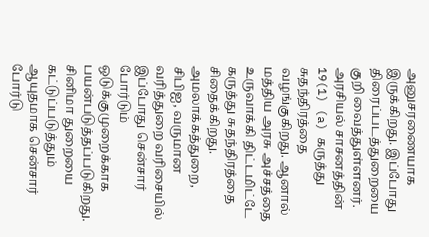அனுசரணையாக இருக்கிறது. இப்போது திரைப்படத்துறையை குறி வைத்துள்ளனர்.
அரசியல் சாசனத்தின் 19(1) (a) கருத்து சுதந்திரத்தை வழங்குகிறது. ஆனால் மத்திய அரசு அச்சத்தை உருவாக்கி திட்டமிட்டே கருத்து சுதந்திரத்தை சிதைக்கிறது.
அமலாக்கத்துறை, சிபிஐ, வருமான வரித்துறை வரிசையில் இப்போது சென்சார் போர்டும் ஒடுக்குமுறைக்காக பயன்படுத்தப்படுகிறது. சினிமா துறையை கட்டுப்படுத்தும் ஆயுதமாக சென்சார் போர்டு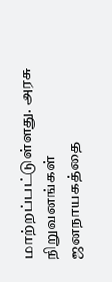மாற்றப்பட்டுள்ளது. அரசு நிறுவனங்கள் ஜனநாயகத்தை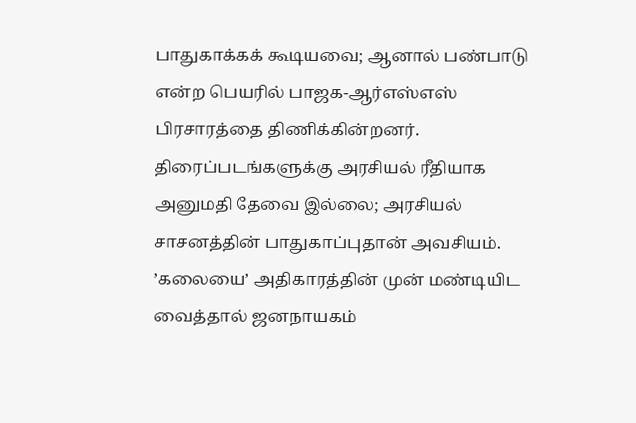பாதுகாக்கக் கூடியவை; ஆனால் பண்பாடு என்ற பெயரில் பாஜக-ஆர்எஸ்எஸ் பிரசாரத்தை திணிக்கின்றனர்.
திரைப்படங்களுக்கு அரசியல் ரீதியாக அனுமதி தேவை இல்லை; அரசியல் சாசனத்தின் பாதுகாப்புதான் அவசியம். ’கலையை’ அதிகாரத்தின் முன் மண்டியிட வைத்தால் ஜனநாயகம்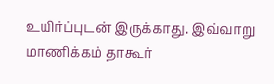உயிர்ப்புடன் இருக்காது. இவ்வாறு மாணிக்கம் தாகூர்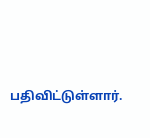பதிவிட்டுள்ளார்.